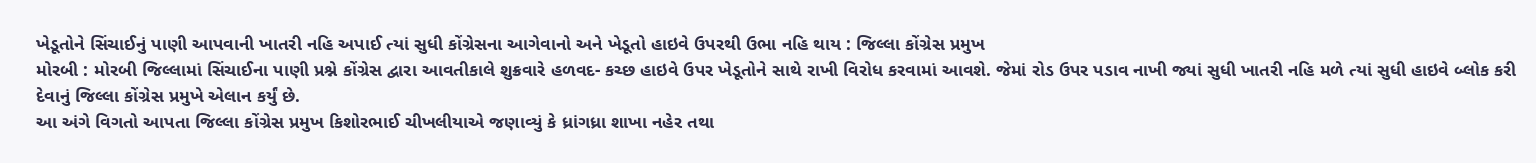ખેડૂતોને સિંચાઈનું પાણી આપવાની ખાતરી નહિ અપાઈ ત્યાં સુધી કોંગ્રેસના આગેવાનો અને ખેડૂતો હાઇવે ઉપરથી ઉભા નહિ થાય : જિલ્લા કોંગ્રેસ પ્રમુખ
મોરબી : મોરબી જિલ્લામાં સિંચાઈના પાણી પ્રશ્ને કોંગ્રેસ દ્વારા આવતીકાલે શુક્રવારે હળવદ- કચ્છ હાઇવે ઉપર ખેડૂતોને સાથે રાખી વિરોધ કરવામાં આવશે. જેમાં રોડ ઉપર પડાવ નાખી જ્યાં સુધી ખાતરી નહિ મળે ત્યાં સુધી હાઇવે બ્લોક કરી દેવાનું જિલ્લા કોંગ્રેસ પ્રમુખે એલાન કર્યું છે.
આ અંગે વિગતો આપતા જિલ્લા કોંગ્રેસ પ્રમુખ કિશોરભાઈ ચીખલીયાએ જણાવ્યું કે ધ્રાંગધ્રા શાખા નહેર તથા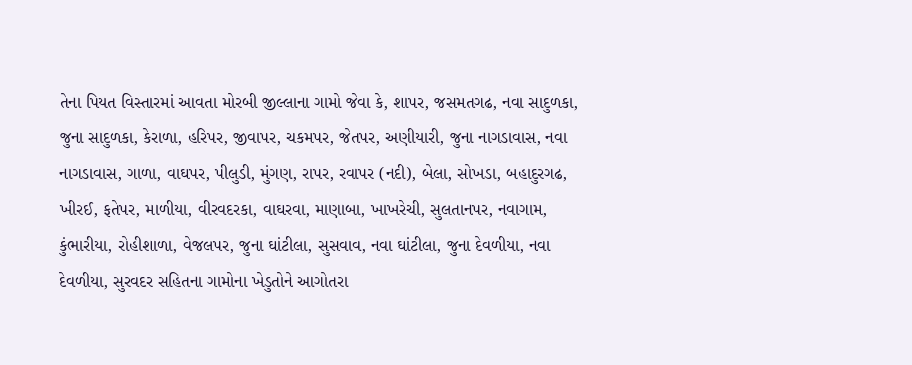તેના પિયત વિસ્તારમાં આવતા મોરબી જીલ્લાના ગામો જેવા કે, શાપર, જસમતગઢ, નવા સાદુળકા, જુના સાદુળકા, કેરાળા, હરિપર, જીવાપર, ચકમપર, જેતપર, અણીયારી, જુના નાગડાવાસ, નવા નાગડાવાસ, ગાળા, વાઘપર, પીલુડી, મુંગણ, રાપર, રવાપર (નદી), બેલા, સોખડા, બહાદુરગઢ, ખીરઈ, ફતેપર, માળીયા, વીરવદરકા, વાઘરવા, માણાબા, ખાખરેચી, સુલતાનપર, નવાગામ, કુંભારીયા, રોહીશાળા, વેજલપર, જુના ઘાંટીલા, સુસવાવ, નવા ઘાંટીલા, જુના દેવળીયા, નવા દેવળીયા, સુરવદર સહિતના ગામોના ખેડુતોને આગોતરા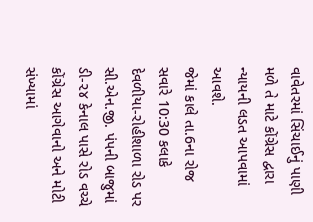વાવેતરમાં સિંચાઈનું પાણી મળે તે માટે કોંગ્રેસ દ્વારા ન્યાયની લડત આપવામાં આવશે.
જેમાં કાલે તા.6ના રોજ સવારે 10:30 કલાકે દેવળીયા-રોહીશાળા રોડ પર સી.એન.જી. પંપની બાજુમાં ડી-૨૪ કેનાલ પાસે રોડ વચ્ચે કોંગ્રેસ આગેવાનો અને મોટી સંખ્યામાં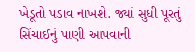ખેડૂતો પડાવ નાખશે. જ્યાં સુધી પૂરતું સિંચાઈનું પાણી આપવાની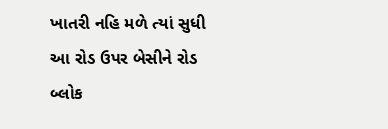ખાતરી નહિ મળે ત્યાં સુધી આ રોડ ઉપર બેસીને રોડ બ્લોક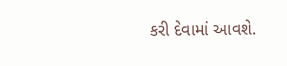કરી દેવામાં આવશે.